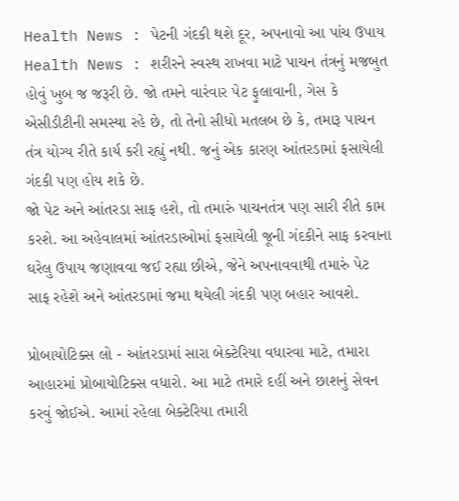Health News : પેટની ગંદકી થશે દૂર, અપનાવો આ પાંચ ઉપાય
Health News : શરીરને સ્વસ્થ રાખવા માટે પાચન તંત્રનું મજબુત હોવું ખુબ જ જરૂરી છે. જો તમને વારંવાર પેટ ફુલાવાની, ગેસ કે એસીડીટીની સમસ્યા રહે છે, તો તેનો સીધો મતલબ છે કે, તમારૂ પાચન તંત્ર યોગ્ય રીતે કાર્ય કરી રહ્યું નથી. જનું એક કારણ આંતરડામાં ફસાયેલી ગંદકી પણ હોય શકે છે.
જો પેટ અને આંતરડા સાફ હશે, તો તમારું પાચનતંત્ર પણ સારી રીતે કામ કરશે. આ અહેવાલમાં આંતરડાઓમાં ફસાયેલી જૂની ગંદકીને સાફ કરવાના ઘરેલુ ઉપાય જણાવવા જઈ રહ્યા છીએ, જેને અપનાવવાથી તમારું પેટ સાફ રહેશે અને આંતરડામાં જમા થયેલી ગંદકી પણ બહાર આવશે.

પ્રોબાયોટિક્સ લો - આંતરડામાં સારા બેક્ટેરિયા વધારવા માટે, તમારા આહારમાં પ્રોબાયોટિક્સ વધારો. આ માટે તમારે દહીં અને છાશનું સેવન કરવું જોઈએ. આમાં રહેલા બેક્ટેરિયા તમારી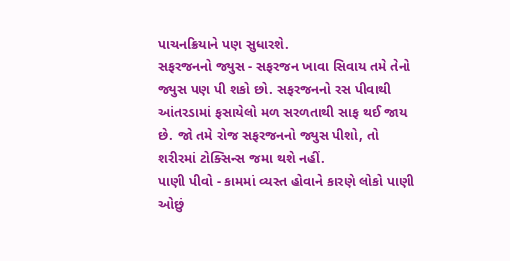પાચનક્રિયાને પણ સુધારશે.
સફરજનનો જ્યુસ - સફરજન ખાવા સિવાય તમે તેનો જ્યુસ પણ પી શકો છો. સફરજનનો રસ પીવાથી આંતરડામાં ફસાયેલો મળ સરળતાથી સાફ થઈ જાય છે. જો તમે રોજ સફરજનનો જ્યુસ પીશો, તો શરીરમાં ટોક્સિન્સ જમા થશે નહીં.
પાણી પીવો - કામમાં વ્યસ્ત હોવાને કારણે લોકો પાણી ઓછું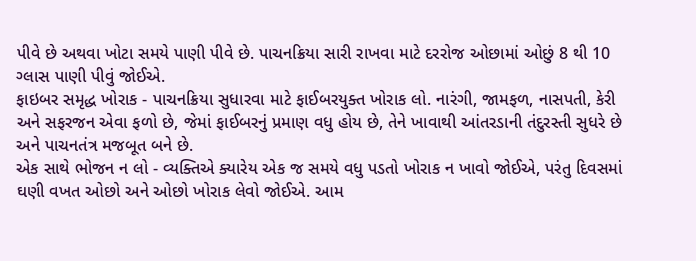પીવે છે અથવા ખોટા સમયે પાણી પીવે છે. પાચનક્રિયા સારી રાખવા માટે દરરોજ ઓછામાં ઓછું 8 થી 10 ગ્લાસ પાણી પીવું જોઈએ.
ફાઇબર સમૃદ્ધ ખોરાક - પાચનક્રિયા સુધારવા માટે ફાઈબરયુક્ત ખોરાક લો. નારંગી, જામફળ, નાસપતી, કેરી અને સફરજન એવા ફળો છે, જેમાં ફાઈબરનું પ્રમાણ વધુ હોય છે, તેને ખાવાથી આંતરડાની તંદુરસ્તી સુધરે છે અને પાચનતંત્ર મજબૂત બને છે.
એક સાથે ભોજન ન લો - વ્યક્તિએ ક્યારેય એક જ સમયે વધુ પડતો ખોરાક ન ખાવો જોઈએ, પરંતુ દિવસમાં ઘણી વખત ઓછો અને ઓછો ખોરાક લેવો જોઈએ. આમ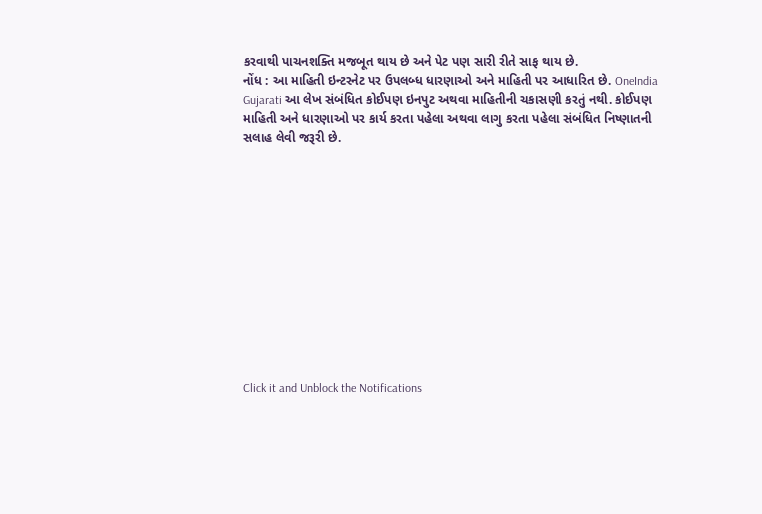કરવાથી પાચનશક્તિ મજબૂત થાય છે અને પેટ પણ સારી રીતે સાફ થાય છે.
નોંધ : આ માહિતી ઇન્ટરનેટ પર ઉપલબ્ધ ધારણાઓ અને માહિતી પર આધારિત છે. OneIndia Gujarati આ લેખ સંબંધિત કોઈપણ ઇનપુટ અથવા માહિતીની ચકાસણી કરતું નથી. કોઈપણ માહિતી અને ધારણાઓ પર કાર્ય કરતા પહેલા અથવા લાગુ કરતા પહેલા સંબંધિત નિષ્ણાતની સલાહ લેવી જરૂરી છે.












Click it and Unblock the Notifications